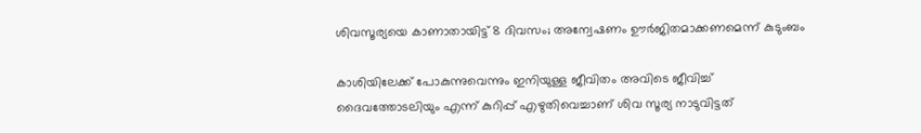ശിവസൂര്യയെ കാണാതായിട്ട് 8 ദിവസം; അന്വേഷണം ഊര്‍ജിതമാക്കണമെന്ന് കുടുംബം

കാശിയിലേക്ക് പോകുന്നുവെന്നും ഇനിയുള്ള ജീവിതം അവിടെ ജീവിച്ച് ദൈവത്തോടലിയും എന്ന് കുറിപ്പ് എഴുതിവെച്ചാണ് ശിവ സൂര്യ നാടുവിട്ടത്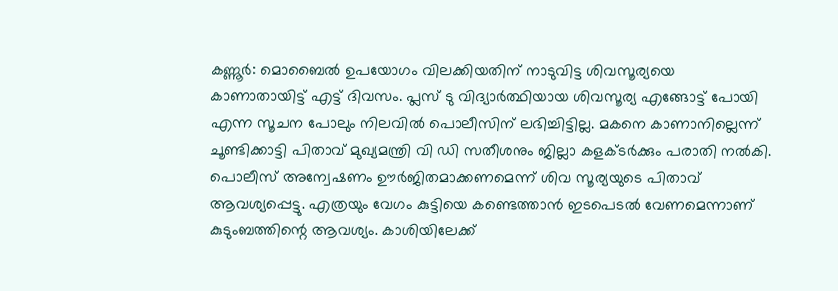കണ്ണൂര്‍: മൊബൈല്‍ ഉപയോഗം വിലക്കിയതിന് നാടുവിട്ട ശിവസൂര്യയെ കാണാതായിട്ട് എട്ട് ദിവസം. പ്ലസ് ടു വിദ്യാര്‍ത്ഥിയായ ശിവസൂര്യ എങ്ങോട്ട് പോയി എന്ന സൂചന പോലും നിലവില്‍ പൊലീസിന് ലഭിച്ചിട്ടില്ല. മകനെ കാണാനില്ലെന്ന് ചൂണ്ടിക്കാട്ടി പിതാവ് മുഖ്യമന്ത്രി വി ഡി സതീശനും ജില്ലാ കളക്ടര്‍ക്കും പരാതി നല്‍കി. പൊലീസ് അന്വേഷണം ഊര്‍ജിതമാക്കണമെന്ന് ശിവ സൂര്യയുടെ പിതാവ് ആവശ്യപ്പെട്ടു. എത്രയും വേഗം കുട്ടിയെ കണ്ടെത്താന്‍ ഇടപെടല്‍ വേണമെന്നാണ് കുടുംബത്തിന്റെ ആവശ്യം. കാശിയിലേക്ക്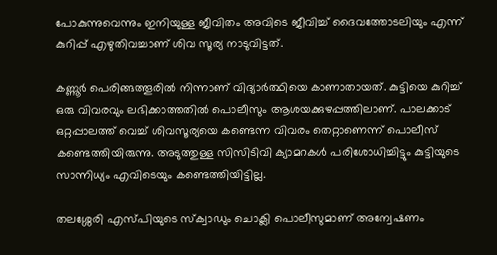പോകുന്നുവെന്നും ഇനിയുള്ള ജീവിതം അവിടെ ജീവിച്ച് ദൈവത്തോടലിയും എന്ന് കുറിപ്പ് എഴുതിവച്ചാണ് ശിവ സൂര്യ നാടുവിട്ടത്.

കണ്ണൂര്‍ പെരിങ്ങത്തൂരില്‍ നിന്നാണ് വിദ്യാര്‍ത്ഥിയെ കാണാതായത്. കുട്ടിയെ കുറിച്ച് ഒരു വിവരവും ലഭിക്കാത്തതില്‍ പൊലീസും ആശയക്കുഴപ്പത്തിലാണ്. പാലക്കാട് ഒറ്റപ്പാലത്ത് വെച്ച് ശിവസൂര്യയെ കണ്ടെന്ന വിവരം തെറ്റാണെന്ന് പൊലീസ് കണ്ടെത്തിയിരുന്നു. അടുത്തുള്ള സിസിടിവി ക്യാമറകള്‍ പരിശോധിച്ചിട്ടും കുട്ടിയുടെ സാന്നിധ്യം എവിടെയും കണ്ടെത്തിയിട്ടില്ല.

തലശ്ശേരി എസ്പിയുടെ സ്‌ക്വാഡും ചൊക്ലി പൊലീസുമാണ് അന്വേഷണം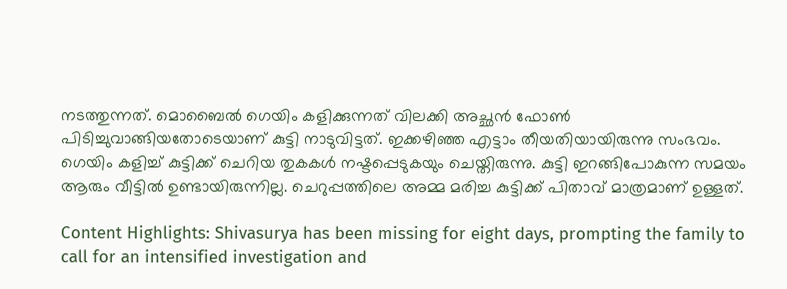നടത്തുന്നത്. മൊബൈല്‍ ഗെയിം കളിക്കുന്നത് വിലക്കി അച്ഛന്‍ ഫോണ്‍ പിടിച്ചുവാങ്ങിയതോടെയാണ് കുട്ടി നാടുവിട്ടത്. ഇക്കഴിഞ്ഞ എട്ടാം തീയതിയായിരുന്നു സംഭവം. ഗെയിം കളിച്ച് കുട്ടിക്ക് ചെറിയ തുകകള്‍ നഷ്ടപ്പെടുകയും ചെയ്തിരുന്നു. കുട്ടി ഇറങ്ങിപോകുന്ന സമയം ആരും വീട്ടില്‍ ഉണ്ടായിരുന്നില്ല. ചെറുപ്പത്തിലെ അമ്മ മരിച്ച കുട്ടിക്ക് പിതാവ് മാത്രമാണ് ഉള്ളത്.

Content Highlights: Shivasurya has been missing for eight days, prompting the family to call for an intensified investigation and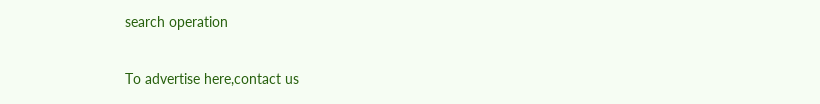search operation

To advertise here,contact us